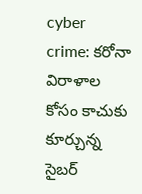cyber crime: కరోనా విరాళాల కోసం కాచుకు కూర్చున్న సైబర్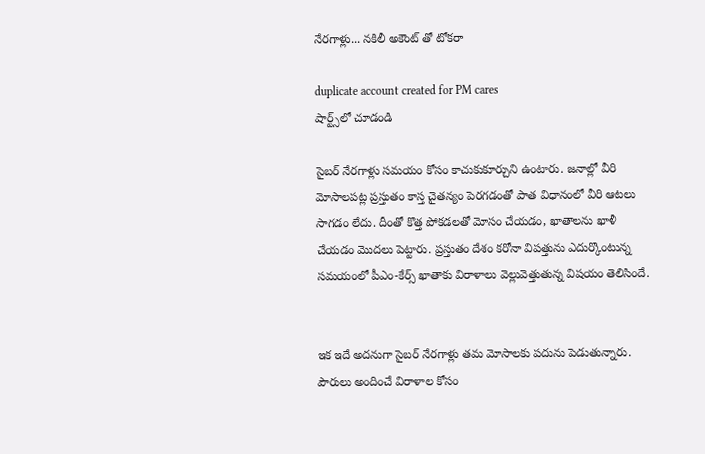నేరగాళ్లు... నకిలీ అకౌంట్ తో టోకరా

duplicate account created for PM cares
షార్ట్స్‌లో చూడండి

సైబర్ నేరగాళ్లు సమయం కోసం కాచుకుకూర్చుని ఉంటారు. జనాల్లో వీరి మోసాలపట్ల ప్రస్తుతం కాస్త చైతన్యం పెరగడంతో పాత విధానంలో వీరి ఆటలు సాగడం లేదు. దీంతో కొత్త పోకడలతో మోసం చేయడం, ఖాతాలను ఖాళీ చేయడం మొదలు పెట్టారు. ప్రస్తుతం దేశం కరోనా విపత్తును ఎదుర్కొంటున్న సమయంలో పీఎం-కేర్స్ ఖాతాకు విరాళాలు వెల్లువెత్తుతున్న విషయం తెలిసిందే.


ఇక ఇదే అదనుగా సైబర్ నేరగాళ్లు తమ మోసాలకు పదును పెడుతున్నారు. పౌరులు అందించే విరాళాల కోసం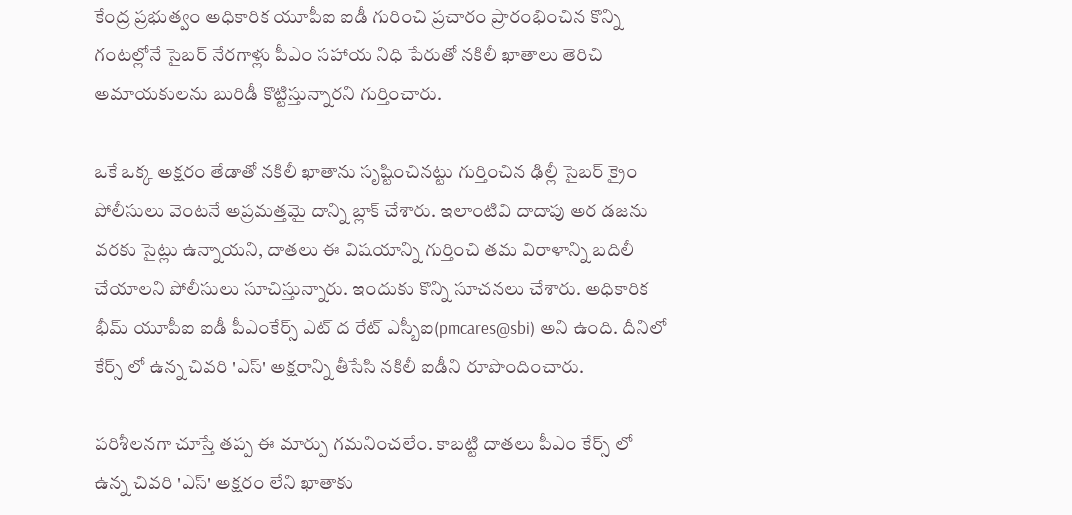కేంద్ర ప్రభుత్వం అధికారిక యూపీఐ ఐడీ గురించి ప్రచారం ప్రారంభించిన కొన్ని గంటల్లోనే సైబర్ నేరగాళ్లు పీఎం సహాయ నిధి పేరుతో నకిలీ ఖాతాలు తెరిచి అమాయకులను బురిడీ కొట్టిస్తున్నారని గుర్తించారు.

ఒకే ఒక్క అక్షరం తేడాతో నకిలీ ఖాతాను సృష్టించినట్టు గుర్తించిన ఢిల్లీ సైబర్ క్రైం పోలీసులు వెంటనే అప్రమత్తమై దాన్ని బ్లాక్ చేశారు. ఇలాంటివి దాదాపు అర డజను వరకు సైట్లు ఉన్నాయని, దాతలు ఈ విషయాన్ని గుర్తించి తమ విరాళాన్ని బదిలీ చేయాలని పోలీసులు సూచిస్తున్నారు. ఇందుకు కొన్ని సూచనలు చేశారు. అధికారిక భీమ్ యూపీఐ ఐడీ పీఎంకేర్స్ ఎట్ ద రేట్ ఎస్బీఐ(pmcares@sbi) అని ఉంది. దీనిలో కేర్స్ లో ఉన్న చివరి 'ఎస్' అక్షరాన్ని తీసేసి నకిలీ ఐడీని రూపొందించారు.

పరిశీలనగా చూస్తే తప్ప ఈ మార్పు గమనించలేం. కాబట్టి దాతలు పీఎం కేర్స్ లో ఉన్న చివరి 'ఎస్' అక్షరం లేని ఖాతాకు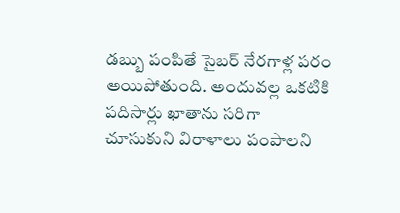డబ్బు పంపితే సైబర్ నేరగాళ్ల పరం అయిపోతుంది. అందువల్ల ఒకటికి పదిసార్లు ఖాతాను సరిగా చూసుకుని విరాళాలు పంపాలని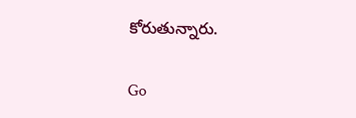కోరుతున్నారు.

Go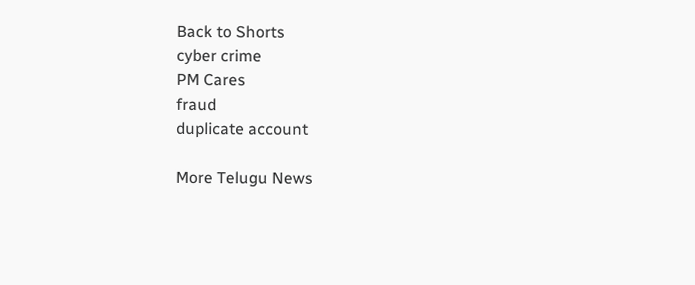Back to Shorts
cyber crime
PM Cares
fraud
duplicate account

More Telugu News